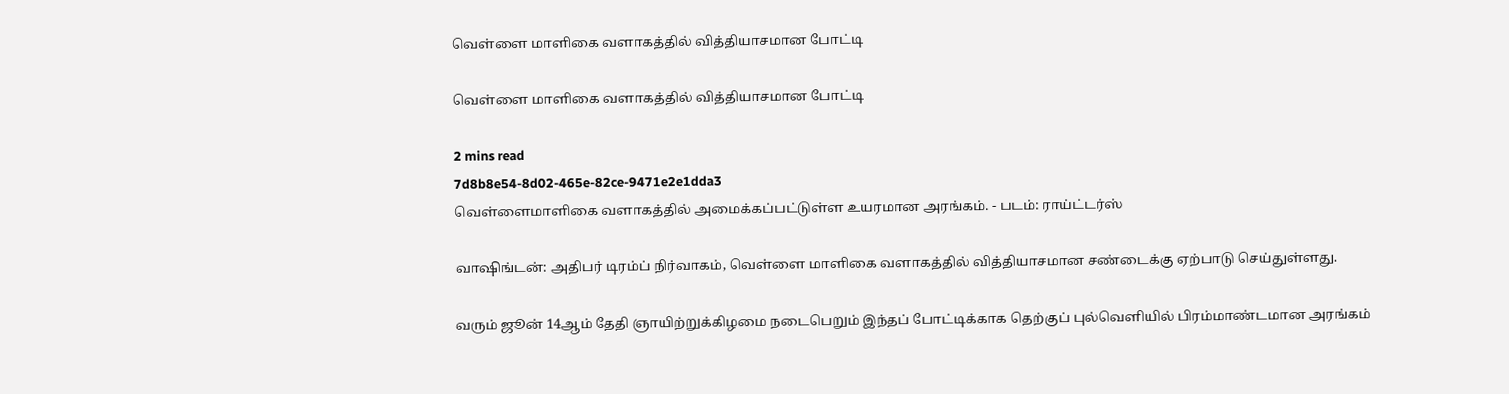வெள்ளை மாளிகை வளாகத்தில் வித்தியாசமான போட்டி

வெள்ளை மாளிகை வளாகத்தில் வித்தியாசமான போட்டி

2 mins read
7d8b8e54-8d02-465e-82ce-9471e2e1dda3
வெள்ளைமாளிகை வளாகத்தில் அமைக்கப்பட்டுள்ள உயரமான அரங்கம். - படம்: ராய்ட்டர்ஸ்

வாஷிங்டன்: அதிபர் டிரம்ப் நிர்வாகம், வெள்ளை மாளிகை வளாகத்தில் வித்தியாசமான சண்டைக்கு ஏற்பாடு செய்துள்ளது.

வரும் ஜூன் 14ஆம் தேதி ஞாயிற்றுக்கிழமை நடைபெறும் இந்தப் போட்டிக்காக தெற்குப் புல்வெளியில் பிரம்மாண்டமான அரங்கம்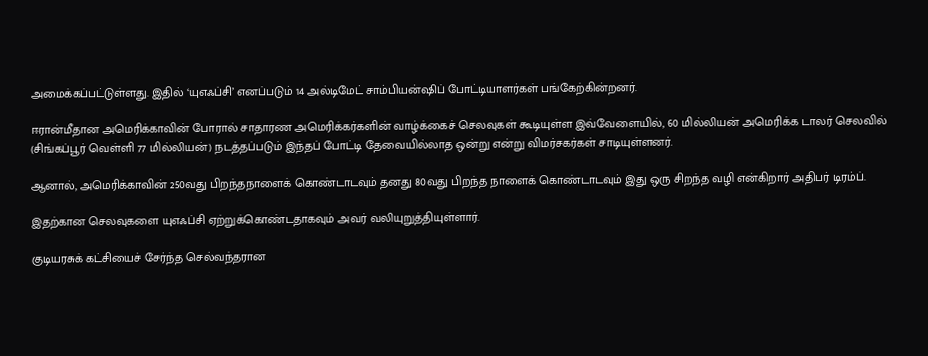அமைக்கப்பட்டுள்ளது. இதில் ‘யுஎஃப்சி’ எனப்படும் 14 அல்டிமேட் சாம்பியன்ஷிப் போட்டியாளர்கள் பங்கேற்கின்றனர்.

ஈரான்மீதான அமெரிக்காவின் போரால் சாதாரண அமெரிக்கர்களின் வாழ்க்கைச் செலவுகள் கூடியுள்ள இவ்வேளையில், 60 மில்லியன் அமெரிக்க டாலர் செலவில் (சிங்கப்பூர் வெள்ளி 77 மில்லியன்) நடத்தப்படும் இந்தப் போட்டி தேவையில்லாத ஒன்று என்று விமர்சகர்கள் சாடியுள்ளனர்.

ஆனால், அமெரிக்காவின் 250வது பிறந்தநாளைக் கொண்டாடவும் தனது 80வது பிறந்த நாளைக் கொண்டாடவும் இது ஒரு சிறந்த வழி என்கிறார் அதிபர் டிரம்ப்.

இதற்கான செலவுகளை யுஎஃப்சி ஏற்றுக்கொண்டதாகவும் அவர் வலியுறுத்தியுள்ளார்.

குடியரசுக் கட்சியைச் சேர்ந்த செல்வந்தரான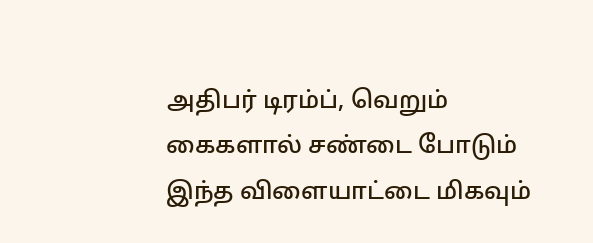அதிபர் டிரம்ப், வெறும் கைகளால் சண்டை போடும் இந்த விளையாட்டை மிகவும்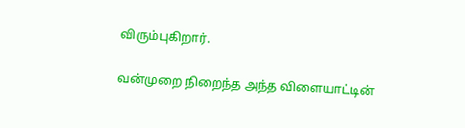விரும்புகிறார்.

வன்முறை நிறைந்த அந்த விளையாட்டின்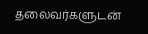தலைவர்களுடன்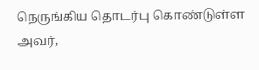நெருங்கிய தொடர்பு கொண்டுள்ள அவர்,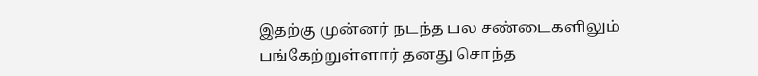இதற்கு முன்னர் நடந்த பல சண்டைகளிலும் பங்கேற்றுள்ளார் தனது சொந்த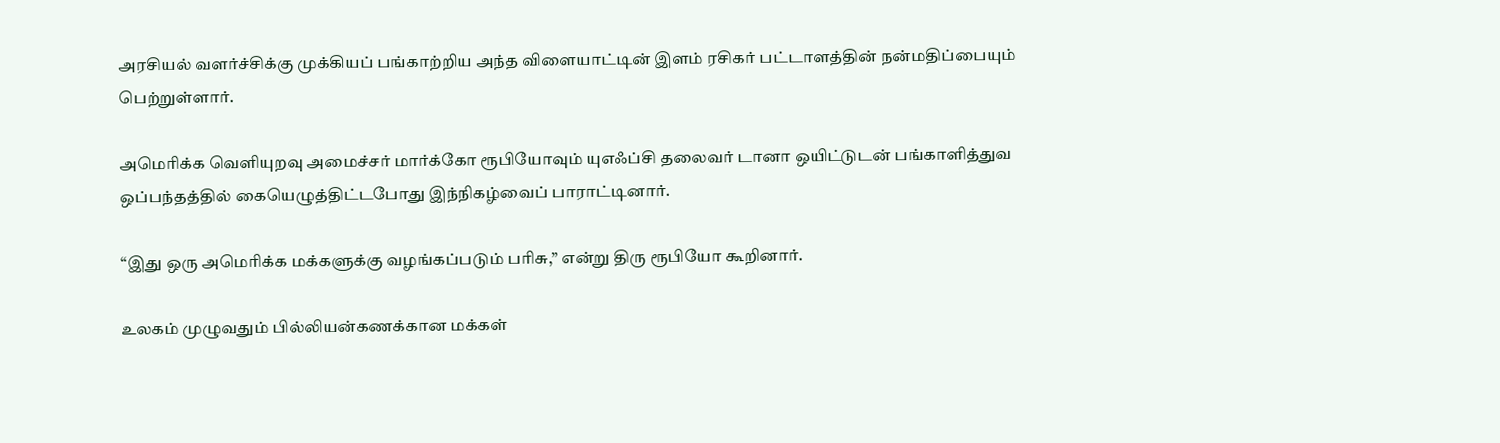அரசியல் வளர்ச்சிக்கு முக்கியப் பங்காற்றிய அந்த விளையாட்டின் இளம் ரசிகர் பட்டாளத்தின் நன்மதிப்பையும் பெற்றுள்ளார்.

அமெரிக்க வெளியுறவு அமைச்சர் மார்க்கோ ரூபியோவும் யுஎஃப்சி தலைவர் டானா ஒயிட்டுடன் பங்காளித்துவ ஒப்பந்தத்தில் கையெழுத்திட்டபோது இந்நிகழ்வைப் பாராட்டினார்.

“இது ஒரு அமெரிக்க மக்களுக்கு வழங்கப்படும் பரிசு,” என்று திரு ரூபியோ கூறினார்.

உலகம் முழுவதும் பில்லியன்கணக்கான மக்கள்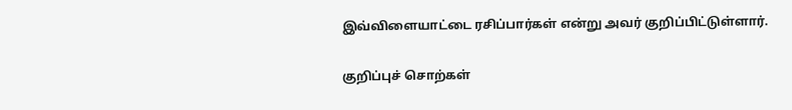இவ்விளையாட்டை ரசிப்பார்கள் என்று அவர் குறிப்பிட்டுள்ளார்.

குறிப்புச் சொற்கள்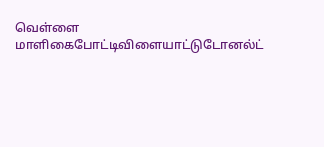வெள்ளை மாளிகைபோட்டிவிளையாட்டுடோனல்ட்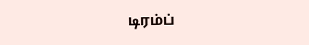டிரம்ப்